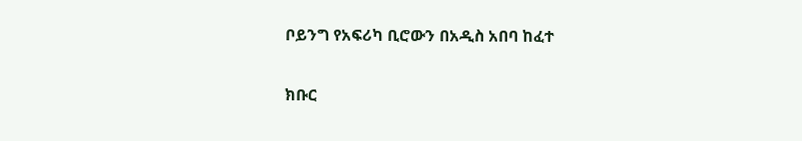ቦይንግ የአፍሪካ ቢሮውን በአዲስ አበባ ከፈተ

ክቡር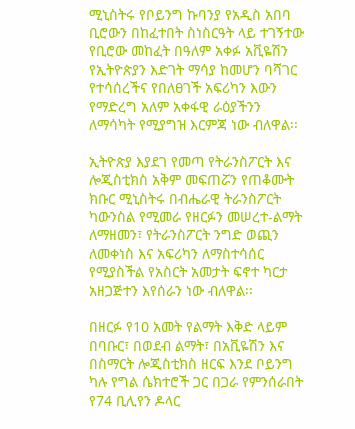ሚኒስትሩ የቦይንግ ኩባንያ የአዲስ አበባ ቢሮውን በከፈተበት ስነስርዓት ላይ ተገኝተው የቢሮው መከፈት በዓለም አቀፉ አቪዬሽን የኢትዮጵያን እድገት ማሳያ ከመሆን ባሻገር የተሳሰረችና የበለፀገች አፍሪካን እውን የማድረግ አለም አቀፋዊ ራዕያችንን ለማሳካት የሚያግዝ እርምጃ ነው ብለዋል፡፡

ኢትዮጵያ እያደገ የመጣ የትራንስፖርት እና ሎጂስቲክስ አቅም መፍጠሯን የጠቆሙት ክቡር ሚኒስትሩ በብሔራዊ ትራንስፖርት ካውንስል የሚመራ የዘርፉን መሠረተ-ልማት ለማዘመን፣ የትራንስፖርት ንግድ ወጪን ለመቀነስ እና አፍሪካን ለማስተሳሰር የሚያስችል የአስርት አመታት ፍኖተ ካርታ አዘጋጅተን እየሰራን ነው ብለዋል፡፡

በዘርፉ የ10 አመት የልማት እቅድ ላይም በባቡር፣ በወደብ ልማት፣ በአቪዬሽን እና በስማርት ሎጂስቲክስ ዘርፍ እንደ ቦይንግ ካሉ የግል ሴክተሮች ጋር በጋራ የምንሰራበት የ74 ቢሊየን ዶላር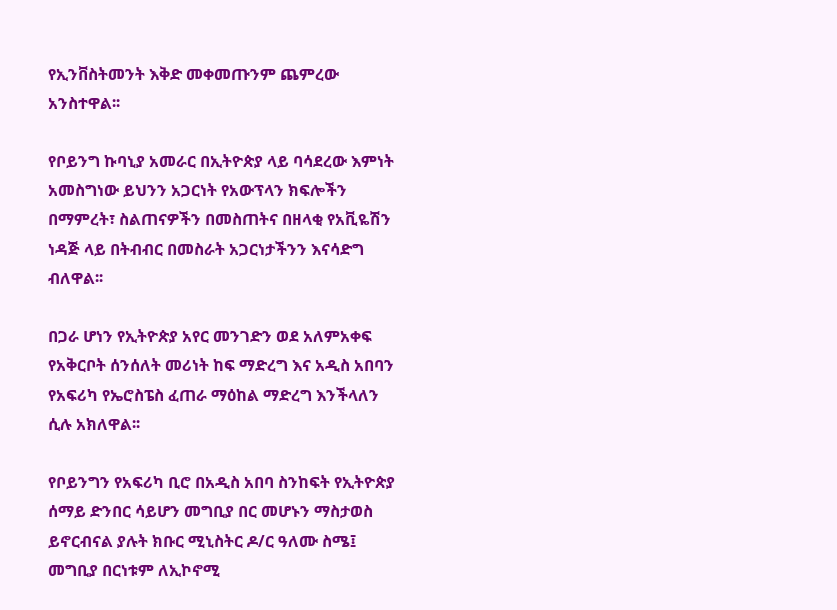የኢንቨስትመንት እቅድ መቀመጡንም ጨምረው አንስተዋል፡፡

የቦይንግ ኩባኒያ አመራር በኢትዮጵያ ላይ ባሳደረው እምነት አመስግነው ይህንን አጋርነት የአውፕላን ክፍሎችን በማምረት፣ ስልጠናዎችን በመስጠትና በዘላቂ የአቪዬሽን ነዳጅ ላይ በትብብር በመስራት አጋርነታችንን እናሳድግ ብለዋል፡፡

በጋራ ሆነን የኢትዮጵያ አየር መንገድን ወደ አለምአቀፍ የአቅርቦት ሰንሰለት መሪነት ከፍ ማድረግ እና አዲስ አበባን የአፍሪካ የኤሮስፔስ ፈጠራ ማዕከል ማድረግ እንችላለን ሲሉ አክለዋል፡፡

የቦይንግን የአፍሪካ ቢሮ በአዲስ አበባ ስንከፍት የኢትዮጵያ ሰማይ ድንበር ሳይሆን መግቢያ በር መሆኑን ማስታወስ ይኖርብናል ያሉት ክቡር ሚኒስትር ዶ/ር ዓለሙ ስሜ፤ መግቢያ በርነቱም ለኢኮኖሚ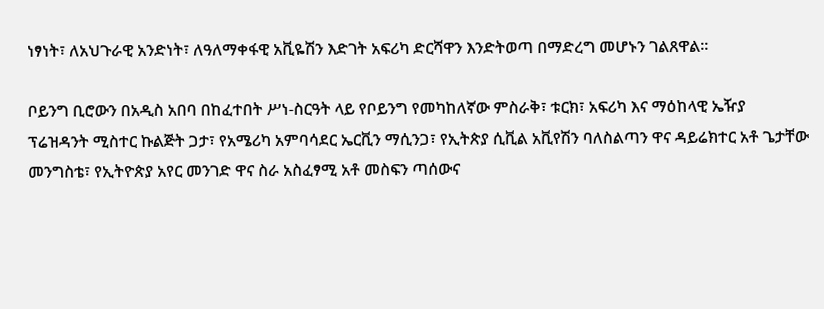ነፃነት፣ ለአህጉራዊ አንድነት፣ ለዓለማቀፋዊ አቪዬሽን እድገት አፍሪካ ድርሻዋን እንድትወጣ በማድረግ መሆኑን ገልጸዋል፡፡

ቦይንግ ቢሮውን በአዲስ አበባ በከፈተበት ሥነ-ስርዓት ላይ የቦይንግ የመካከለኛው ምስራቅ፣ ቱርክ፣ አፍሪካ እና ማዕከላዊ ኤዥያ ፕሬዝዳንት ሚስተር ኩልጅት ጋታ፣ የአሜሪካ አምባሳደር ኤርቪን ማሲንጋ፣ የኢትጵያ ሲቪል አቪየሽን ባለስልጣን ዋና ዳይሬክተር አቶ ጌታቸው መንግስቴ፣ የኢትዮጵያ አየር መንገድ ዋና ስራ አስፈፃሚ አቶ መስፍን ጣሰውና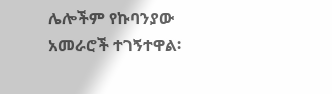ሌሎችም የኩባንያው አመራሮች ተገኝተዋል፡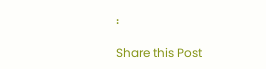፡

Share this Post